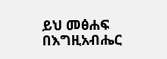ይህ መፅሐፍ በእግዚአብሔር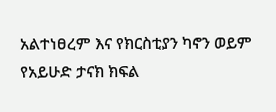አልተነፀረም እና የክርስቲያን ካኖን ወይም የአይሁድ ታናክ ክፍል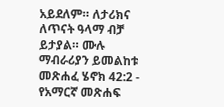አይደለም። ለታሪክና ለጥናት ዓላማ ብቻ ይታያል። ሙሉ ማብራሪያን ይመልከቱ መጽሐፈ ሄኖክ 42:2 - የአማርኛ መጽሐፍ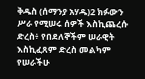ቅዱስ (ሰማንያ አሃዱ)2 ክፉውን ሥራ የሚሠሩ ሰዎች እስኪጨረሱ ድረስ፥ የበደለኞችም ሠራዊት እስኪፈጸም ድረስ መልካም የሠራችሁ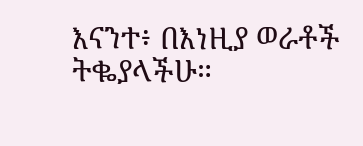እናንተ፥ በእነዚያ ወራቶች ትቈያላችሁ።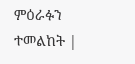ምዕራፉን ተመልከት |